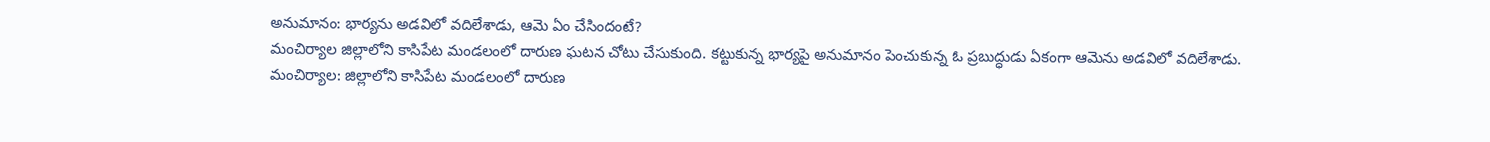అనుమానం: భార్యను అడవిలో వదిలేశాడు, ఆమె ఏం చేసిందంటే?
మంచిర్యాల జిల్లాలోని కాసిపేట మండలంలో దారుణ ఘటన చోటు చేసుకుంది. కట్టుకున్న భార్యపై అనుమానం పెంచుకున్న ఓ ప్రబుద్ధుడు ఏకంగా ఆమెను అడవిలో వదిలేశాడు.
మంచిర్యాల: జిల్లాలోని కాసిపేట మండలంలో దారుణ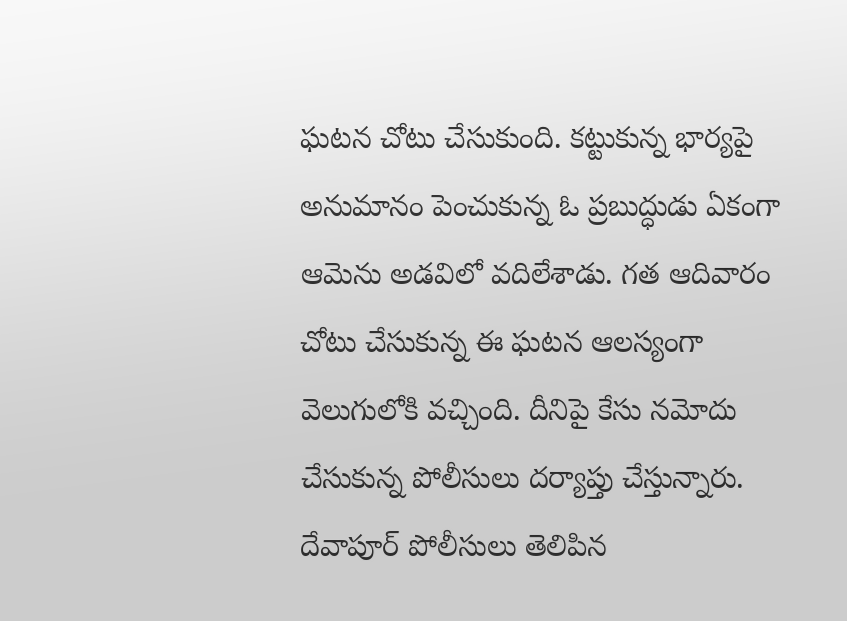ఘటన చోటు చేసుకుంది. కట్టుకున్న భార్యపై అనుమానం పెంచుకున్న ఓ ప్రబుద్ధుడు ఏకంగా ఆమెను అడవిలో వదిలేశాడు. గత ఆదివారం చోటు చేసుకున్న ఈ ఘటన ఆలస్యంగా వెలుగులోకి వచ్చింది. దీనిపై కేసు నమోదు చేసుకున్న పోలీసులు దర్యాప్తు చేస్తున్నారు.
దేవాపూర్ పోలీసులు తెలిపిన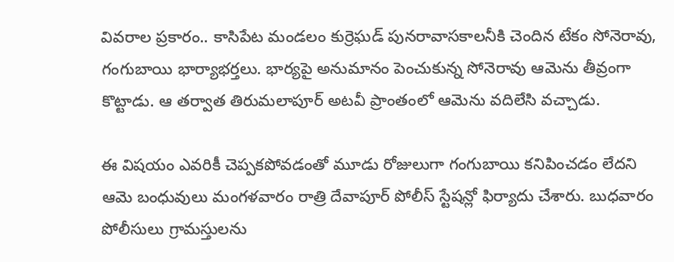వివరాల ప్రకారం.. కాసిపేట మండలం కుర్రెఘడ్ పునరావాసకాలనీకి చెందిన టేకం సోనెరావు, గంగుబాయి భార్యాభర్తలు. భార్యపై అనుమానం పెంచుకున్న సోనెరావు ఆమెను తీవ్రంగా కొట్టాడు. ఆ తర్వాత తిరుమలాపూర్ అటవీ ప్రాంతంలో ఆమెను వదిలేసి వచ్చాడు.

ఈ విషయం ఎవరికీ చెప్పకపోవడంతో మూడు రోజులుగా గంగుబాయి కనిపించడం లేదని ఆమె బంధువులు మంగళవారం రాత్రి దేవాపూర్ పోలీస్ స్టేషన్లో ఫిర్యాదు చేశారు. బుధవారం పోలీసులు గ్రామస్తులను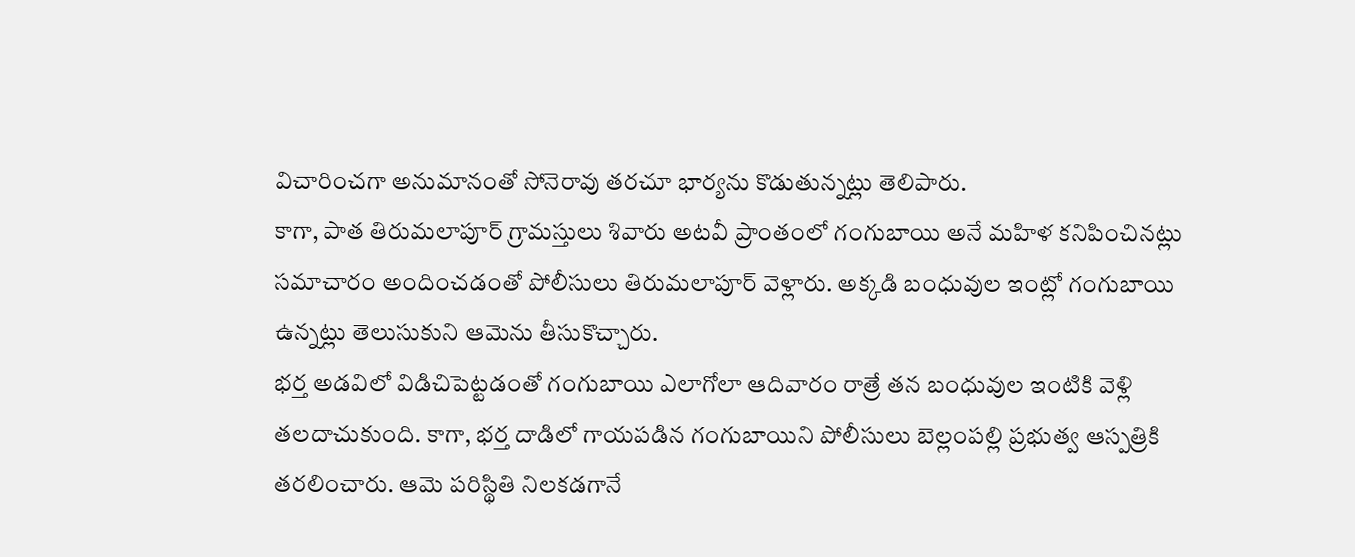విచారించగా అనుమానంతో సోనెరావు తరచూ భార్యను కొడుతున్నట్లు తెలిపారు.
కాగా, పాత తిరుమలాపూర్ గ్రామస్తులు శివారు అటవీ ప్రాంతంలో గంగుబాయి అనే మహిళ కనిపించినట్లు సమాచారం అందించడంతో పోలీసులు తిరుమలాపూర్ వెళ్లారు. అక్కడి బంధువుల ఇంట్లో గంగుబాయి ఉన్నట్లు తెలుసుకుని ఆమెను తీసుకొచ్చారు.
భర్త అడవిలో విడిచిపెట్టడంతో గంగుబాయి ఎలాగోలా ఆదివారం రాత్రే తన బంధువుల ఇంటికి వెళ్లి తలదాచుకుంది. కాగా, భర్త దాడిలో గాయపడిన గంగుబాయిని పోలీసులు బెల్లంపల్లి ప్రభుత్వ ఆస్పత్రికి తరలించారు. ఆమె పరిస్థితి నిలకడగానే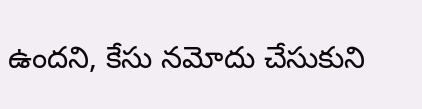ఉందని, కేసు నమోదు చేసుకుని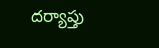దర్యాప్తు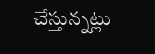చేస్తున్నట్లు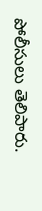పోలీసులు తెలిపారు.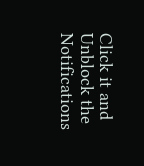Click it and Unblock the Notifications